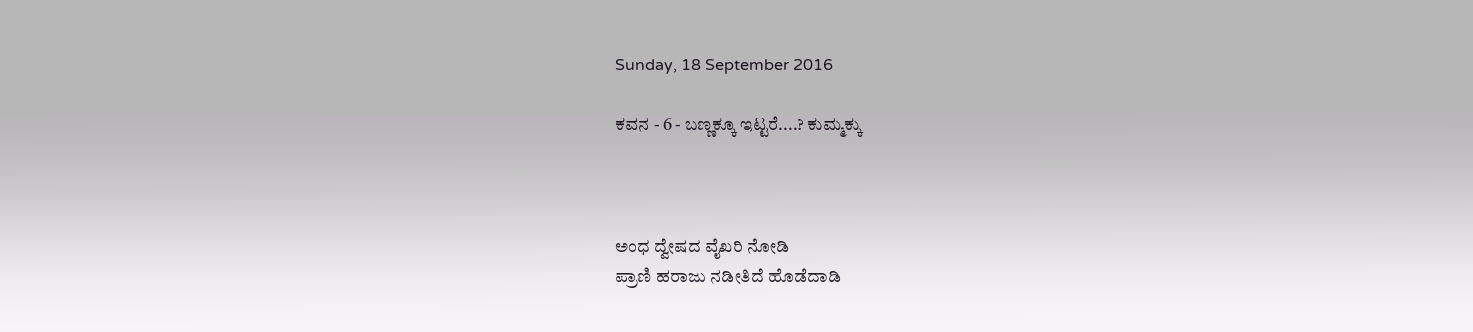Sunday, 18 September 2016

ಕವನ - 6 - ಬಣ್ಣಕ್ಕೂ ಇಟ್ಟರೆ....? ಕುಮ್ಮಕ್ಕು



ಅಂಧ ದ್ವೇಷದ ವೈಖರಿ ನೋಡಿ
ಪ್ರಾಣಿ ಹರಾಜು ನಡೀತಿದೆ ಹೊಡೆದಾಡಿ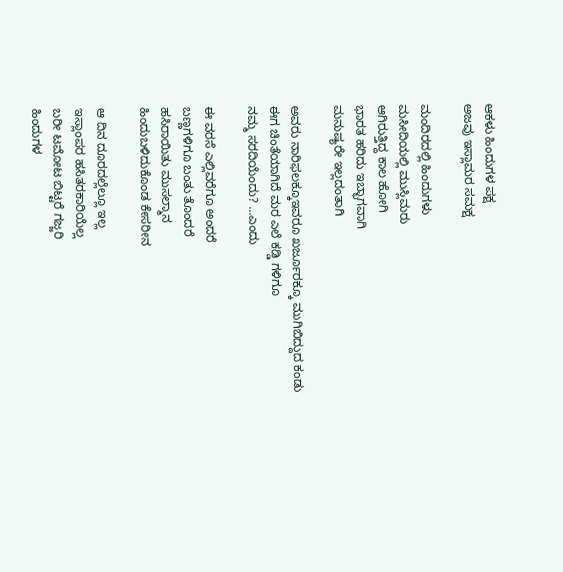ಆಕಳು ಹಿಂದುಗಳ ಪಕ್ಷ
ಅಜವು ಇಸ್ಲಾಮರ ಸಮಕ್ಷ

ಮಂದಿರದಲ್ಲಿ ಹಿಂದುಗಳು
ಮಸೀದಿಯಲ್ಲಿ ಮುಸ್ಲಿಮರು
ಆಗಿರುತ್ತಿದ್ದ ಕಾಲ ಹೋಗಿ
ಭಾರತ ಹರಿದು ಇಬ್ಭಾಗವಾಗಿ
ಮನುಷ್ಯರೇ ಇಲ್ಲದಂತಾಗಿ

ಅವರು ನಾರಿಫಲಕ್ಕೂಇವರೂ ಖರ್ಜೂರಕ್ಕೂ ಮುಗಿಬಿದ್ದುದ ಕಂಡು
ಈಗ ಚಿಂತೆಯಾಗಿದೆ ಮರ ಎಲೆ ಕಡ್ಡಿ ಗಳಿಗೂ
ನಮ್ಮ ಸರದಿಯೆಂದು? ...ಎಂದು

ಈ ವರಸೆ ಎಲ್ಲಿವರೆಗೂ ಅಂದರೆ
ಬಣ್ಣಗಳಿಗೂ ಬಂತು ತೊಂದರೆ
ಹಸಿರಾಯಿತು ಮುಸಲ್ಮಾನ
ಹಿಂದುಬಳಿದುಕೊಂಡ ಕೇಸರೀನ

ಆ ದಿನ ದೂರದಲ್ಲೆಲ್ಲೂ ಇಲ್ಲ
ಇಸ್ಲಾಂಪರ ಹಸಿತರಕಾರಿಯೆಲ್ಲ
ಬರೀ ಟಮೋಟ ಬಿಟ್ಟರೆ ಗಜ್ಜರಿ
ಹಿಂದುಗಳ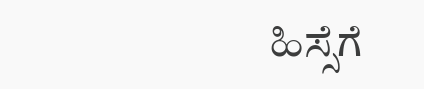ಹಿಸ್ಸೆಗೆ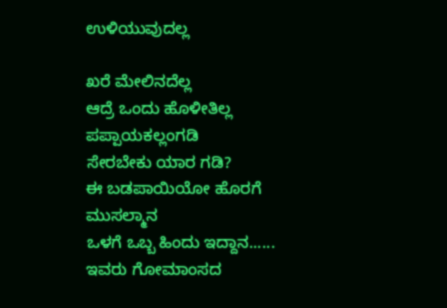ಉಳಿಯುವುದಲ್ಲ

ಖರೆ ಮೇಲಿನದೆಲ್ಲ
ಆದ್ರೆ ಒಂದು ಹೊಳೀತಿಲ್ಲ
ಪಪ್ಪಾಯಕಲ್ಲಂಗಡಿ
ಸೇರಬೇಕು ಯಾರ ಗಡಿ?
ಈ ಬಡಪಾಯಿಯೋ ಹೊರಗೆ ಮುಸಲ್ಮಾನ
ಒಳಗೆ ಒಬ್ಬ ಹಿಂದು ಇದ್ದಾನ......
ಇವರು ಗೋಮಾಂಸದ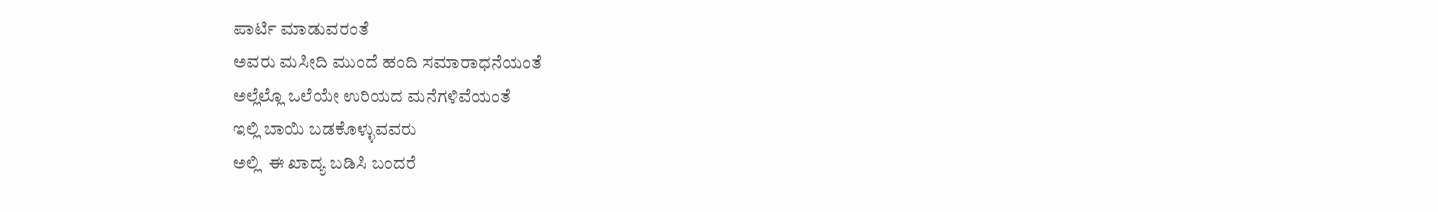ಪಾರ್ಟಿ ಮಾಡುವರಂತೆ
ಅವರು ಮಸೀದಿ ಮುಂದೆ ಹಂದಿ ಸಮಾರಾಧನೆಯಂತೆ
ಅಲ್ಲೆಲ್ಲೊ ಒಲೆಯೇ ಉರಿಯದ ಮನೆಗಳಿವೆಯಂತೆ
ಇಲ್ಲಿ ಬಾಯಿ ಬಡಕೊಳ್ಳುವವರು
ಅಲ್ಲಿ  ಈ ಖಾದ್ಯ ಬಡಿಸಿ ಬಂದರೆ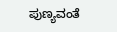ಪುಣ್ಯವಂತೆ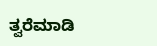ತ್ವರೆಮಾಡಿ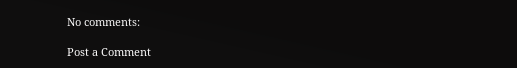No comments:

Post a Comment